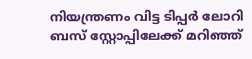നിയന്ത്രണം വിട്ട ടിപ്പർ ലോറി ബസ് സ്റ്റോപ്പിലേക്ക് മറിഞ്ഞ്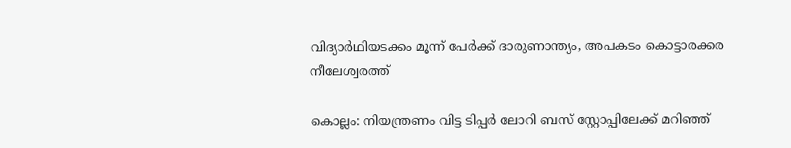വിദ്യാര്‍ഥിയടക്കം മൂന്ന് പേര്‍ക്ക് ദാരുണാന്ത്യം, അപകടം കൊട്ടാരക്കര നീലേശ്വരത്ത്

കൊല്ലം: നിയന്ത്രണം വിട്ട ടിപ്പര്‍ ലോറി ബസ് സ്റ്റോപ്പിലേക്ക് മറിഞ്ഞ്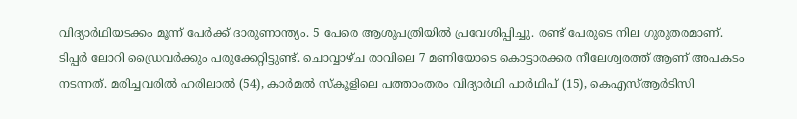വിദ്യാര്‍ഥിയടക്കം മൂന്ന് പേര്‍ക്ക് ദാരുണാന്ത്യം. 5 പേരെ ആശുപത്രിയില്‍ പ്രവേശിപ്പിച്ചു. രണ്ട് പേരുടെ നില ഗുരുതരമാണ്.
ടിപ്പര്‍ ലോറി ഡ്രൈവര്‍ക്കും പരുക്കേറ്റിട്ടുണ്ട്. ചൊവ്വാഴ്ച രാവിലെ 7 മണിയോടെ കൊട്ടാരക്കര നീലേശ്വരത്ത് ആണ് അപകടം നടന്നത്. മരിച്ചവരില്‍ ഹരിലാല്‍ (54), കാര്‍മല്‍ സ്‌കൂളിലെ പത്താംതരം വിദ്യാര്‍ഥി പാര്‍ഥിപ് (15), കെഎസ്ആര്‍ടിസി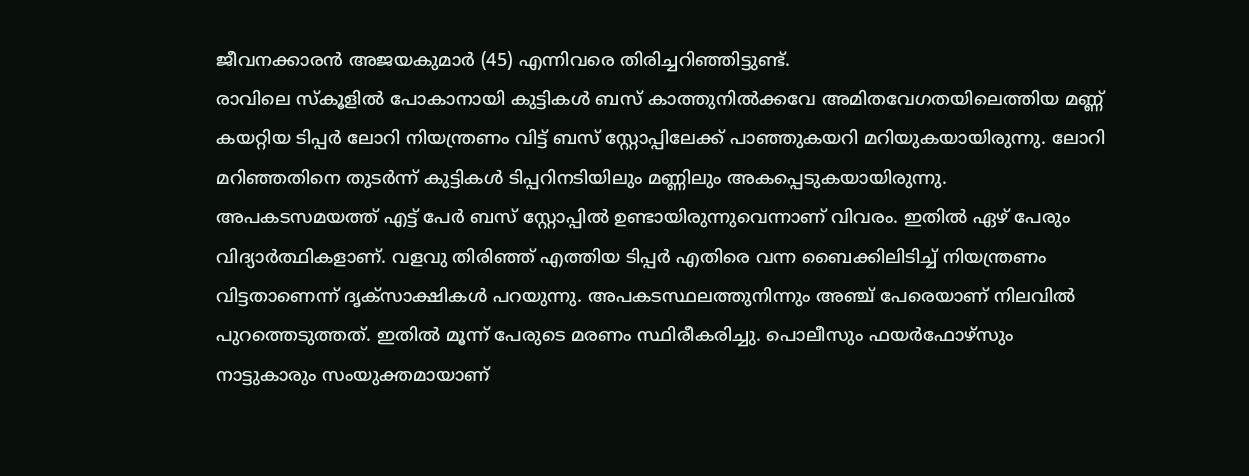ജീവനക്കാരന്‍ അജയകുമാര്‍ (45) എന്നിവരെ തിരിച്ചറിഞ്ഞിട്ടുണ്ട്.
രാവിലെ സ്‌കൂളില്‍ പോകാനായി കുട്ടികള്‍ ബസ് കാത്തുനില്‍ക്കവേ അമിതവേഗതയിലെത്തിയ മണ്ണ് കയറ്റിയ ടിപ്പര്‍ ലോറി നിയന്ത്രണം വിട്ട് ബസ് സ്റ്റോപ്പിലേക്ക് പാഞ്ഞുകയറി മറിയുകയായിരുന്നു. ലോറി മറിഞ്ഞതിനെ തുടര്‍ന്ന് കുട്ടികള്‍ ടിപ്പറിനടിയിലും മണ്ണിലും അകപ്പെടുകയായിരുന്നു. അപകടസമയത്ത് എട്ട് പേര്‍ ബസ് സ്റ്റോപ്പില്‍ ഉണ്ടായിരുന്നുവെന്നാണ് വിവരം. ഇതില്‍ ഏഴ് പേരും വിദ്യാര്‍ത്ഥികളാണ്. വളവു തിരിഞ്ഞ് എത്തിയ ടിപ്പര്‍ എതിരെ വന്ന ബൈക്കിലിടിച്ച് നിയന്ത്രണം വിട്ടതാണെന്ന് ദൃക്‌സാക്ഷികള്‍ പറയുന്നു. അപകടസ്ഥലത്തുനിന്നും അഞ്ച് പേരെയാണ് നിലവില്‍ പുറത്തെടുത്തത്. ഇതില്‍ മൂന്ന് പേരുടെ മരണം സ്ഥിരീകരിച്ചു. പൊലീസും ഫയര്‍ഫോഴ്‌സും നാട്ടുകാരും സംയുക്തമായാണ്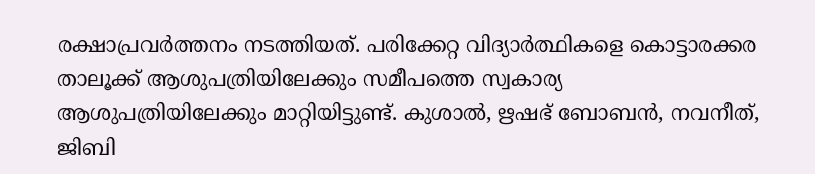രക്ഷാപ്രവര്‍ത്തനം നടത്തിയത്. പരിക്കേറ്റ വിദ്യാര്‍ത്ഥികളെ കൊട്ടാരക്കര താലൂക്ക് ആശുപത്രിയിലേക്കും സമീപത്തെ സ്വകാര്യ ആശുപത്രിയിലേക്കും മാറ്റിയിട്ടുണ്ട്. കുശാല്‍, ഋഷഭ് ബോബന്‍, നവനീത്, ജിബി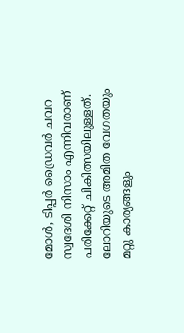മോള്‍, ടിപ്പര്‍ ഡ്രൈവര്‍ ചവറ സ്വദേശി നിസാം എന്നിവരാണ് പരിക്കേറ്റ് ചികിത്സയിലുള്ളത്. ലോറിയുടെ അമിത വേഗതയും മറ്റു കാര്യങ്ങളും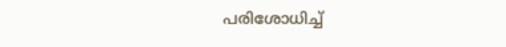പരിശോധിച്ച്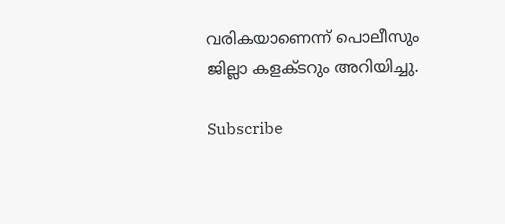വരികയാണെന്ന് പൊലീസും ജില്ലാ കളക്ടറും അറിയിച്ചു.

Subscribe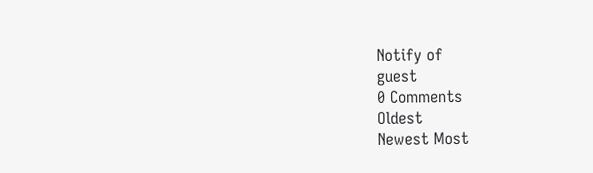Notify of
guest
0 Comments
Oldest
Newest Most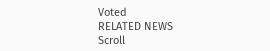Voted
RELATED NEWS
Scroll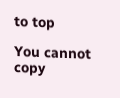to top

You cannot copy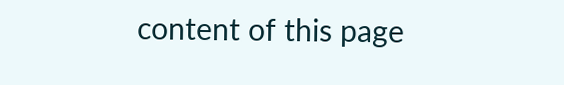content of this page